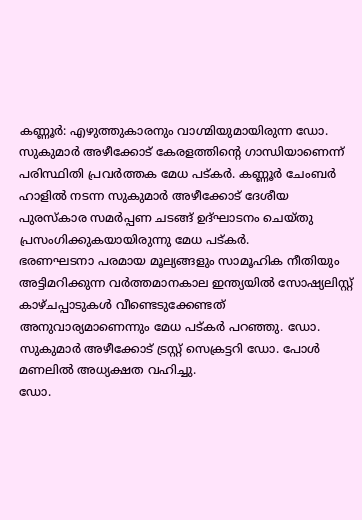കണ്ണൂർ: എഴുത്തുകാരനും വാഗ്മിയുമായിരുന്ന ഡോ. സുകുമാർ അഴീക്കോട് കേരളത്തിന്റെ ഗാന്ധിയാണെന്ന് പരിസ്ഥിതി പ്രവർത്തക മേധ പട്കർ. കണ്ണൂർ ചേംബർ ഹാളിൽ നടന്ന സുകുമാർ അഴീക്കോട് ദേശീയ പുരസ്കാര സമർപ്പണ ചടങ്ങ് ഉദ്ഘാടനം ചെയ്തു പ്രസംഗിക്കുകയായിരുന്നു മേധ പട്കർ.
ഭരണഘടനാ പരമായ മൂല്യങ്ങളും സാമൂഹിക നീതിയും അട്ടിമറിക്കുന്ന വർത്തമാനകാല ഇന്ത്യയിൽ സോഷ്യലിസ്റ്റ് കാഴ്ചപ്പാടുകൾ വീണ്ടെടുക്കേണ്ടത് അനുവാര്യമാണെന്നും മേധ പട്കർ പറഞ്ഞു. ഡോ. സുകുമാർ അഴീക്കോട് ട്രസ്റ്റ് സെക്രട്ടറി ഡോ. പോൾ മണലിൽ അധ്യക്ഷത വഹിച്ചു.
ഡോ.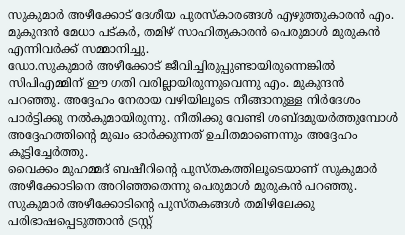സുകുമാർ അഴീക്കോട് ദേശീയ പുരസ്കാരങ്ങൾ എഴുത്തുകാരൻ എം. മുകുന്ദൻ മേധാ പട്കർ, തമിഴ് സാഹിത്യകാരൻ പെരുമാൾ മുരുകൻ എന്നിവർക്ക് സമ്മാനിച്ചു.
ഡോ.സുകുമാർ അഴീക്കോട് ജീവിച്ചിരുപ്പുണ്ടായിരുന്നെങ്കിൽ സിപിഎമ്മിന് ഈ ഗതി വരില്ലായിരുന്നുവെന്നു എം. മുകുന്ദൻ പറഞ്ഞു. അദ്ദേഹം നേരായ വഴിയിലൂടെ നീങ്ങാനുള്ള നിർദേശം പാർട്ടിക്കു നൽകുമായിരുന്നു. നീതിക്കു വേണ്ടി ശബ്ദമുയർത്തുമ്പോൾ അദ്ദേഹത്തിന്റെ മുഖം ഓർക്കുന്നത് ഉചിതമാണെന്നും അദ്ദേഹം കൂട്ടിച്ചേർത്തു.
വൈക്കം മുഹമ്മദ് ബഷീറിന്റെ പുസ്തകത്തിലൂടെയാണ് സുകുമാർ അഴീക്കോടിനെ അറിഞ്ഞതെന്നു പെരുമാൾ മുരുകൻ പറഞ്ഞു. സുകുമാർ അഴീക്കോടിന്റെ പുസ്തകങ്ങൾ തമിഴിലേക്കു പരിഭാഷപ്പെടുത്താൻ ട്രസ്റ്റ്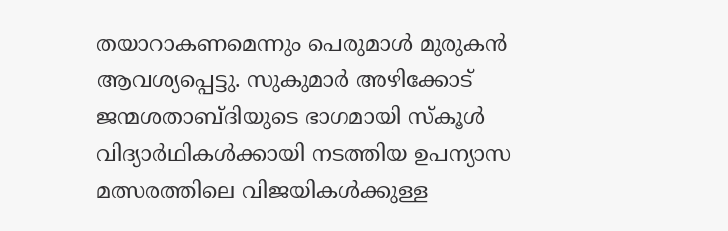തയാറാകണമെന്നും പെരുമാൾ മുരുകൻ ആവശ്യപ്പെട്ടു. സുകുമാർ അഴിക്കോട് ജന്മശതാബ്ദിയുടെ ഭാഗമായി സ്കൂൾ വിദ്യാർഥികൾക്കായി നടത്തിയ ഉപന്യാസ മത്സരത്തിലെ വിജയികൾക്കുള്ള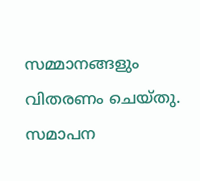സമ്മാനങ്ങളും വിതരണം ചെയ്തു.
സമാപന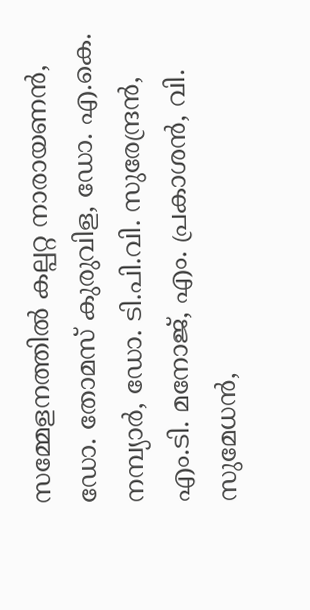സമ്മേളനത്തിൽ കല്പറ്റ നാരായണൻ, ഡോ. തോമസ് കുരുവിള, ഡോ. എ.കെ. നമ്പ്യാർ, ഡോ. ടി.പി.വി. സുരേന്ദ്രൻ, എം.ടി. മനോജ്, എം. പ്രകാശൻ, വി. സുമേധൻ,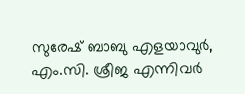സുരേഷ് ബാബു എളയാവുർ, എം.സി. ശ്രീജ എന്നിവർ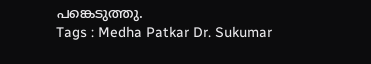പങ്കെടുത്തു.
Tags : Medha Patkar Dr. Sukumar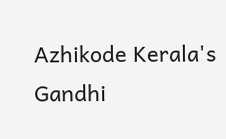Azhikode Kerala's Gandhi